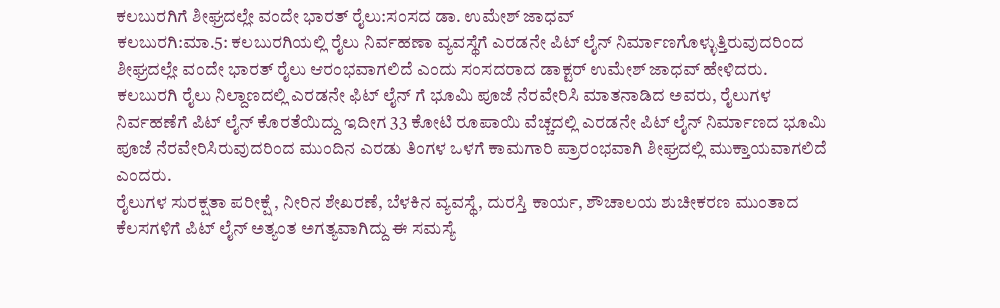ಕಲಬುರಗಿಗೆ ಶೀಘ್ರದಲ್ಲೇ ವಂದೇ ಭಾರತ್ ರೈಲು:ಸಂಸದ ಡಾ. ಉಮೇಶ್ ಜಾಧವ್
ಕಲಬುರಗಿ:ಮಾ.5: ಕಲಬುರಗಿಯಲ್ಲಿ ರೈಲು ನಿರ್ವಹಣಾ ವ್ಯವಸ್ಥೆಗೆ ಎರಡನೇ ಪಿಟ್ ಲೈನ್ ನಿರ್ಮಾಣಗೊಳ್ಳುತ್ತಿರುವುದರಿಂದ ಶೀಘ್ರದಲ್ಲೇ ವಂದೇ ಭಾರತ್ ರೈಲು ಆರಂಭವಾಗಲಿದೆ ಎಂದು ಸಂಸದರಾದ ಡಾಕ್ಟರ್ ಉಮೇಶ್ ಜಾಧವ್ ಹೇಳಿದರು.
ಕಲಬುರಗಿ ರೈಲು ನಿಲ್ದಾಣದಲ್ಲಿ ಎರಡನೇ ಫಿಟ್ ಲೈನ್ ಗೆ ಭೂಮಿ ಪೂಜೆ ನೆರವೇರಿಸಿ ಮಾತನಾಡಿದ ಅವರು, ರೈಲುಗಳ ನಿರ್ವಹಣೆಗೆ ಪಿಟ್ ಲೈನ್ ಕೊರತೆಯಿದ್ದು ಇದೀಗ 33 ಕೋಟಿ ರೂಪಾಯಿ ವೆಚ್ಚದಲ್ಲಿ ಎರಡನೇ ಪಿಟ್ ಲೈನ್ ನಿರ್ಮಾಣದ ಭೂಮಿ ಪೂಜೆ ನೆರವೇರಿಸಿರುವುದರಿಂದ ಮುಂದಿನ ಎರಡು ತಿಂಗಳ ಒಳಗೆ ಕಾಮಗಾರಿ ಪ್ರಾರಂಭವಾಗಿ ಶೀಘ್ರದಲ್ಲಿ ಮುಕ್ತಾಯವಾಗಲಿದೆ ಎಂದರು.
ರೈಲುಗಳ ಸುರಕ್ಷತಾ ಪರೀಕ್ಷೆ , ನೀರಿನ ಶೇಖರಣೆ, ಬೆಳಕಿನ ವ್ಯವಸ್ಥೆ, ದುರಸ್ತಿ ಕಾರ್ಯ, ಶೌಚಾಲಯ ಶುಚೀಕರಣ ಮುಂತಾದ ಕೆಲಸಗಳಿಗೆ ಪಿಟ್ ಲೈನ್ ಅತ್ಯಂತ ಅಗತ್ಯವಾಗಿದ್ದು ಈ ಸಮಸ್ಯೆ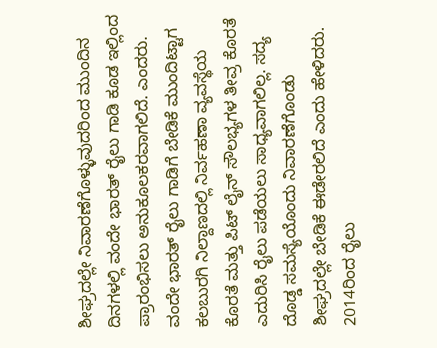ಶೀಘ್ರದಲ್ಲೇ ನಿವಾರಣೆಗೊಳ್ಳುವುದರಿಂದ ಮುಂದಿನ ದಿನಗಳಲ್ಲಿ ವಂದೇ ಭಾರತ್ ರೈಲು ಗಾಡಿ ಕೂಡ ಇಲ್ಲಿಂದ ಪ್ರಾರಂಭಿಸಲು ಅನುಕೂಲಕರವಾಗಲಿದೆ. ಎಂದರು.
ವಂದೇ ಭಾರತ್ ರೈಲು ಗಾಡಿಗೆ ಬೇಡಿಕೆ ಮುಂದಿಟ್ಟಾಗ ಕಲಬುರಗಿ ನಿಲ್ದಾಣದಲ್ಲಿ ನಿರ್ವಹಣಾ ವ್ಯವಸ್ಥೆಯ ಕೊರತೆ ಮತ್ತು ಪಿಟ್ ಲೈನ್ ಸೌಲಭ್ಯಗಳ ತೀವ್ರ ಕೊರತೆ ಎದುರಿಸಿ ರೈಲು ಪಡೆಯಲು ಸಾಧ್ಯವಾಗಲಿಲ್ಲ. ಸದ್ಯ ದೊಡ್ಡ ಸಮಸ್ಯೆಯೊಂದು ನಿವಾರಣೆಗೊಂಡು ಶೀಘ್ರದಲ್ಲೇ ಬೇಡಿಕೆ ಈಡೇರಲಿದೆ ಎಂದು ಹೇಳಿದರು.
2014ರಿಂದ ರೈಲು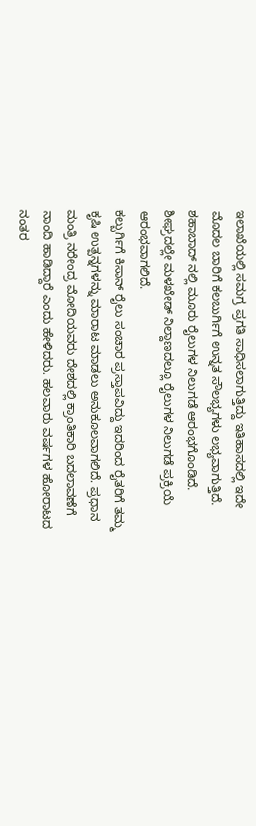ಇಲಾಖೆಯಲ್ಲಿ ಸಮಗ್ರ ಪ್ರಗತಿ ಸಾಧಿಸಲಾಗುತ್ತಿದ್ದು ಇತಿಹಾಸದಲ್ಲಿ ಇದೇ ಮೊದಲ ಬಾರಿಗೆ ಕಲಬುರ್ಗಿಗೆ ಉನ್ನತ ಸೌಲಭ್ಯಗಳು ಲಭ್ಯವಾಗುತ್ತಿದೆ. ಶಹಾಬಾದ್ ನಲ್ಲಿ ಮೂರು ರೈಲುಗಳ ನಿಲುಗಡೆ ಆರಂಭಗೊಂಡಿದೆ. ಶೀಘ್ರದಲ್ಲೇ ಮಳಖೇಡ್ ನಿಲ್ದಾಣದಲ್ಲೂ ರೈಲುಗಳ ನಿಲುಗಡೆ ಪ್ರಕ್ರಿಯೆ ಆರಂಭವಾಗಲಿದೆ.
ಕಲ್ಬುರ್ಗಿಗೆ ಕಿಸಾನ್ ರೈಲು ಸಂಚಾರ ಪ್ರಸ್ತಾಪವಿದ್ದು ಇದರಿಂದ ರೈತರಿಗೆ ತಮ್ಮ ಕೃಷಿ ಉತ್ಪನ್ನಗಳನ್ನು ಮಾರಾಟ ಮಾಡಲು ಅನುಕೂಲವಾಗಲಿದೆ. ಪ್ರಧಾನ ಮಂತ್ರಿ ನರೇಂದ್ರ ಮೋದಿಯವರು ದೇಶದಲ್ಲಿ ಕ್ರಾಂತಿಕಾರಿ ಬದಲಾವಣೆಗೆ ನಾಂದಿ ಹಾಡಿದ್ದಾರೆ ಎಂದು ಹೇಳಿದರು. ಹಲವಾರು ವರ್ಷಗಳ ಹೋರಾಟದ ನಂತರ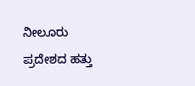ನೀಲೂರು ಪ್ರದೇಶದ ಹತ್ತು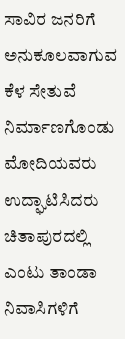ಸಾವಿರ ಜನರಿಗೆ ಅನುಕೂಲವಾಗುವ ಕೆಳ ಸೇತುವೆ ನಿರ್ಮಾಣಗೊಂಡು ಮೋದಿಯವರು ಉದ್ಘಾಟಿಸಿದರು ಚಿತಾಪುರದಲ್ಲಿ ಎಂಟು ತಾಂಡಾ ನಿವಾಸಿಗಳಿಗೆ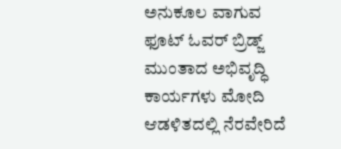ಅನುಕೂಲ ವಾಗುವ ಫೂಟ್ ಓವರ್ ಬ್ರಿಡ್ಜ್ ಮುಂತಾದ ಅಭಿವೃದ್ಧಿ ಕಾರ್ಯಗಳು ಮೋದಿ ಆಡಳಿತದಲ್ಲಿ ನೆರವೇರಿದೆ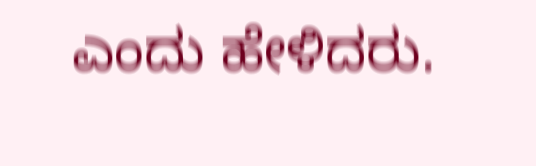ಎಂದು ಹೇಳಿದರು.